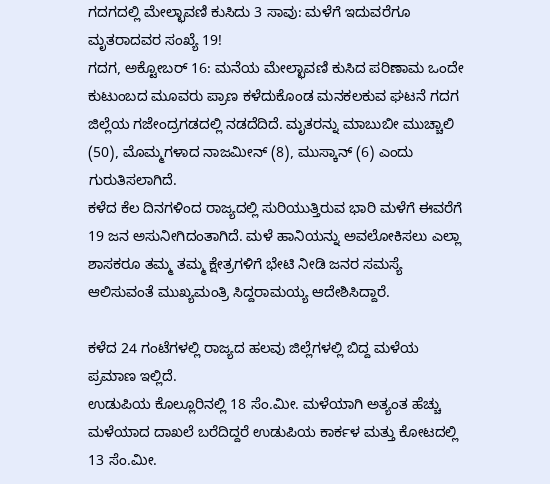ಗದಗದಲ್ಲಿ ಮೇಲ್ಛಾವಣಿ ಕುಸಿದು 3 ಸಾವು: ಮಳೆಗೆ ಇದುವರೆಗೂ ಮೃತರಾದವರ ಸಂಖ್ಯೆ 19!
ಗದಗ, ಅಕ್ಟೋಬರ್ 16: ಮನೆಯ ಮೇಲ್ಛಾವಣಿ ಕುಸಿದ ಪರಿಣಾಮ ಒಂದೇ ಕುಟುಂಬದ ಮೂವರು ಪ್ರಾಣ ಕಳೆದುಕೊಂಡ ಮನಕಲಕುವ ಘಟನೆ ಗದಗ ಜಿಲ್ಲೆಯ ಗಜೇಂದ್ರಗಡದಲ್ಲಿ ನಡದೆದಿದೆ. ಮೃತರನ್ನು ಮಾಬುಬೀ ಮುಚ್ಚಾಲಿ (50), ಮೊಮ್ಮಗಳಾದ ನಾಜಮೀನ್ (8), ಮುಸ್ಕಾನ್ (6) ಎಂದು ಗುರುತಿಸಲಾಗಿದೆ.
ಕಳೆದ ಕೆಲ ದಿನಗಳಿಂದ ರಾಜ್ಯದಲ್ಲಿ ಸುರಿಯುತ್ತಿರುವ ಭಾರಿ ಮಳೆಗೆ ಈವರೆಗೆ 19 ಜನ ಅಸುನೀಗಿದಂತಾಗಿದೆ. ಮಳೆ ಹಾನಿಯನ್ನು ಅವಲೋಕಿಸಲು ಎಲ್ಲಾ ಶಾಸಕರೂ ತಮ್ಮ ತಮ್ಮ ಕ್ಷೇತ್ರಗಳಿಗೆ ಭೇಟಿ ನೀಡಿ ಜನರ ಸಮಸ್ಯೆ ಆಲಿಸುವಂತೆ ಮುಖ್ಯಮಂತ್ರಿ ಸಿದ್ದರಾಮಯ್ಯ ಆದೇಶಿಸಿದ್ದಾರೆ.

ಕಳೆದ 24 ಗಂಟೆಗಳಲ್ಲಿ ರಾಜ್ಯದ ಹಲವು ಜಿಲ್ಲೆಗಳಲ್ಲಿ ಬಿದ್ದ ಮಳೆಯ ಪ್ರಮಾಣ ಇಲ್ಲಿದೆ.
ಉಡುಪಿಯ ಕೊಲ್ಲೂರಿನಲ್ಲಿ 18 ಸೆಂ.ಮೀ. ಮಳೆಯಾಗಿ ಅತ್ಯಂತ ಹೆಚ್ಚು ಮಳೆಯಾದ ದಾಖಲೆ ಬರೆದಿದ್ದರೆ ಉಡುಪಿಯ ಕಾರ್ಕಳ ಮತ್ತು ಕೋಟದಲ್ಲಿ 13 ಸೆಂ.ಮೀ.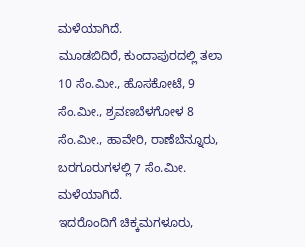ಮಳೆಯಾಗಿದೆ.
ಮೂಡಬಿದಿರೆ, ಕುಂದಾಪುರದಲ್ಲಿ ತಲಾ 10 ಸೆಂ.ಮೀ., ಹೊಸಕೋಟೆ, 9 ಸೆಂ.ಮೀ., ಶ್ರವಣಬೆಳಗೋಳ 8 ಸೆಂ.ಮೀ., ಹಾವೇರಿ, ರಾಣೆಬೆನ್ನೂರು, ಬರಗೂರುಗಳಲ್ಲಿ 7 ಸೆಂ.ಮೀ. ಮಳೆಯಾಗಿದೆ.
ಇದರೊಂದಿಗೆ ಚಿಕ್ಕಮಗಳೂರು,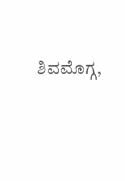ಶಿವಮೊಗ್ಗ,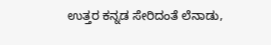ಉತ್ತರ ಕನ್ನಡ ಸೇರಿದಂತೆ ಲೆನಾಡು,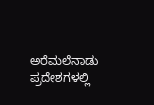ಅರೆಮಲೆನಾಡು ಪ್ರದೇಶಗಳಲ್ಲಿ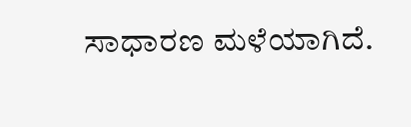ಸಾಧಾರಣ ಮಳೆಯಾಗಿದೆ.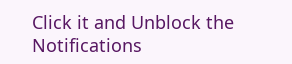Click it and Unblock the Notifications